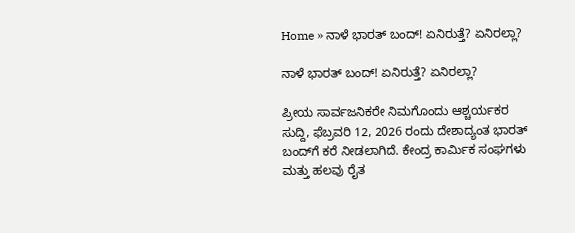Home » ನಾಳೆ ಭಾರತ್ ಬಂದ್! ಏನಿರುತ್ತೆ? ಏನಿರಲ್ಲಾ?

ನಾಳೆ ಭಾರತ್ ಬಂದ್! ಏನಿರುತ್ತೆ? ಏನಿರಲ್ಲಾ?

ಪ್ರೀಯ ಸಾರ್ವಜನಿಕರೇ ನಿಮಗೊಂದು ಆಶ್ಚರ್ಯಕರ ಸುದ್ದಿ, ಫೆಬ್ರವರಿ 12, 2026 ರಂದು ದೇಶಾದ್ಯಂತ ಭಾರತ್ ಬಂದ್‌ಗೆ ಕರೆ ನೀಡಲಾಗಿದೆ. ಕೇಂದ್ರ ಕಾರ್ಮಿಕ ಸಂಘಗಳು ಮತ್ತು ಹಲವು ರೈತ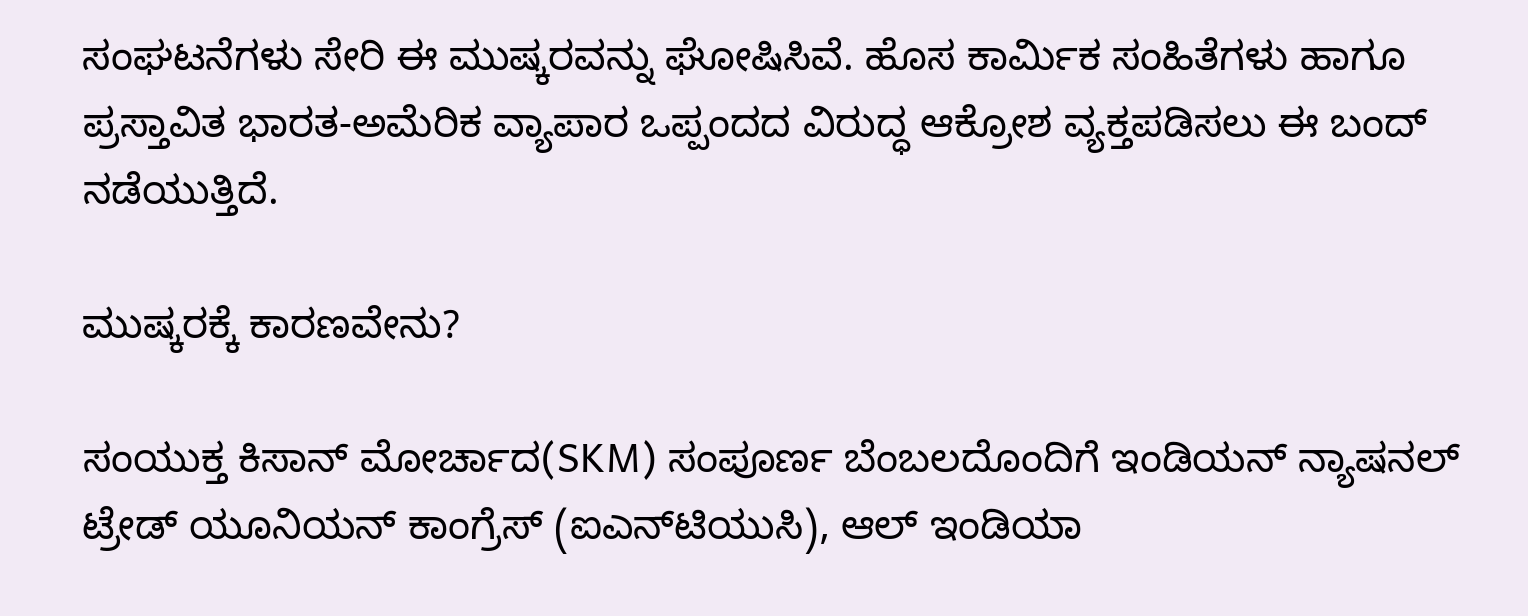ಸಂಘಟನೆಗಳು ಸೇರಿ ಈ ಮುಷ್ಕರವನ್ನು ಘೋಷಿಸಿವೆ. ಹೊಸ ಕಾರ್ಮಿಕ ಸಂಹಿತೆಗಳು ಹಾಗೂ ಪ್ರಸ್ತಾವಿತ ಭಾರತ-ಅಮೆರಿಕ ವ್ಯಾಪಾರ ಒಪ್ಪಂದದ ವಿರುದ್ಧ ಆಕ್ರೋಶ ವ್ಯಕ್ತಪಡಿಸಲು ಈ ಬಂದ್ ನಡೆಯುತ್ತಿದೆ.

ಮುಷ್ಕರಕ್ಕೆ ಕಾರಣವೇನು?

ಸಂಯುಕ್ತ ಕಿಸಾನ್ ಮೋರ್ಚಾದ(SKM) ಸಂಪೂರ್ಣ ಬೆಂಬಲದೊಂದಿಗೆ ಇಂಡಿಯನ್ ನ್ಯಾಷನಲ್ ಟ್ರೇಡ್ ಯೂನಿಯನ್ ಕಾಂಗ್ರೆಸ್ (ಐಎನ್‌ಟಿಯುಸಿ), ಆಲ್‌ ಇಂಡಿಯಾ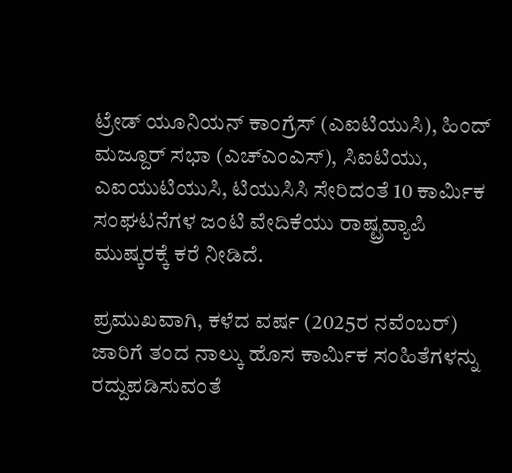ಟ್ರೇಡ್ ಯೂನಿಯನ್ ಕಾಂಗ್ರೆಸ್ (ಎಐಟಿಯುಸಿ), ಹಿಂದ್ ಮಜ್ದೂರ್ ಸಭಾ (ಎಚ್‌ಎಂಎಸ್), ಸಿಐಟಿಯು, ಎಐಯುಟಿಯುಸಿ, ಟಿಯುಸಿಸಿ ಸೇರಿದಂತೆ 10 ಕಾರ್ಮಿಕ ಸಂಘಟನೆಗಳ ಜಂಟಿ ವೇದಿಕೆಯು ರಾಷ್ಟ್ರವ್ಯಾಪಿ ಮುಷ್ಕರಕ್ಕೆ ಕರೆ ನೀಡಿದೆ.

ಪ್ರಮುಖವಾಗಿ, ಕಳೆದ ವರ್ಷ (2025ರ ನವೆಂಬರ್‌) ಜಾರಿಗೆ ತಂದ ನಾಲ್ಕು ಹೊಸ ಕಾರ್ಮಿಕ ಸಂಹಿತೆಗಳನ್ನು ರದ್ದುಪಡಿಸುವಂತೆ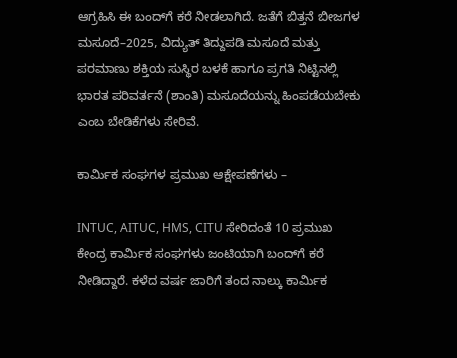ಆಗ್ರಹಿಸಿ ಈ ಬಂದ್‌ಗೆ ಕರೆ ನೀಡಲಾಗಿದೆ. ಜತೆಗೆ ಬಿತ್ತನೆ ಬೀಜಗಳ ಮಸೂದೆ–2025, ವಿದ್ಯುತ್ ತಿದ್ದುಪಡಿ ಮಸೂದೆ ಮತ್ತು ಪರಮಾಣು ಶಕ್ತಿಯ ಸುಸ್ಥಿರ ಬಳಕೆ ಹಾಗೂ ಪ್ರಗತಿ ನಿಟ್ಟಿನಲ್ಲಿ ಭಾರತ ಪರಿವರ್ತನೆ (ಶಾಂತಿ) ಮಸೂದೆಯನ್ನು ‌ಹಿಂಪಡೆಯಬೇಕು ಎಂಬ ಬೇಡಿಕೆಗಳು ಸೇರಿವೆ.

ಕಾರ್ಮಿಕ ಸಂಘಗಳ ಪ್ರಮುಖ ಆಕ್ಷೇಪಣೆಗಳು –

INTUC, AITUC, HMS, CITU ಸೇರಿದಂತೆ 10 ಪ್ರಮುಖ ಕೇಂದ್ರ ಕಾರ್ಮಿಕ ಸಂಘಗಳು ಜಂಟಿಯಾಗಿ ಬಂದ್‌ಗೆ ಕರೆ ನೀಡಿದ್ದಾರೆ. ಕಳೆದ ವರ್ಷ ಜಾರಿಗೆ ತಂದ ನಾಲ್ಕು ಕಾರ್ಮಿಕ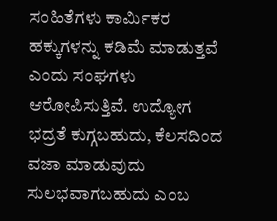ಸಂಹಿತೆಗಳು ಕಾರ್ಮಿಕರ ಹಕ್ಕುಗಳನ್ನು ಕಡಿಮೆ ಮಾಡುತ್ತವೆ ಎಂದು ಸಂಘಗಳು ಆರೋಪಿಸುತ್ತಿವೆ. ಉದ್ಯೋಗ ಭದ್ರತೆ ಕುಗ್ಗಬಹುದು, ಕೆಲಸದಿಂದ ವಜಾ ಮಾಡುವುದು ಸುಲಭವಾಗಬಹುದು ಎಂಬ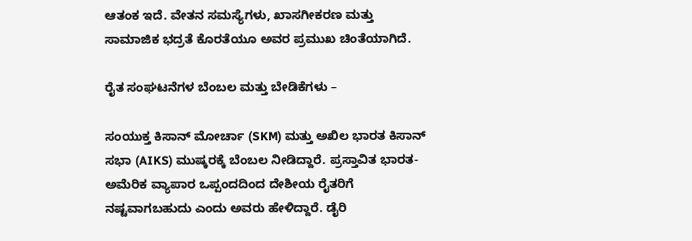ಆತಂಕ ಇದೆ. ವೇತನ ಸಮಸ್ಯೆಗಳು, ಖಾಸಗೀಕರಣ ಮತ್ತು ಸಾಮಾಜಿಕ ಭದ್ರತೆ ಕೊರತೆಯೂ ಅವರ ಪ್ರಮುಖ ಚಿಂತೆಯಾಗಿದೆ.

ರೈತ ಸಂಘಟನೆಗಳ ಬೆಂಬಲ ಮತ್ತು ಬೇಡಿಕೆಗಳು –

ಸಂಯುಕ್ತ ಕಿಸಾನ್ ಮೋರ್ಚಾ (SKM) ಮತ್ತು ಅಖಿಲ ಭಾರತ ಕಿಸಾನ್ ಸಭಾ (AIKS) ಮುಷ್ಕರಕ್ಕೆ ಬೆಂಬಲ ನೀಡಿದ್ದಾರೆ. ಪ್ರಸ್ತಾವಿತ ಭಾರತ-ಅಮೆರಿಕ ವ್ಯಾಪಾರ ಒಪ್ಪಂದದಿಂದ ದೇಶೀಯ ರೈತರಿಗೆ ನಷ್ಟವಾಗಬಹುದು ಎಂದು ಅವರು ಹೇಳಿದ್ದಾರೆ. ಡೈರಿ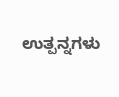ಉತ್ಪನ್ನಗಳು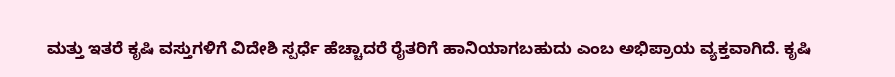ಮತ್ತು ಇತರೆ ಕೃಷಿ ವಸ್ತುಗಳಿಗೆ ವಿದೇಶಿ ಸ್ಪರ್ಧೆ ಹೆಚ್ಚಾದರೆ ರೈತರಿಗೆ ಹಾನಿಯಾಗಬಹುದು ಎಂಬ ಅಭಿಪ್ರಾಯ ವ್ಯಕ್ತವಾಗಿದೆ. ಕೃಷಿ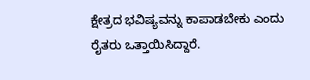ಕ್ಷೇತ್ರದ ಭವಿಷ್ಯವನ್ನು ಕಾಪಾಡಬೇಕು ಎಂದು ರೈತರು ಒತ್ತಾಯಿಸಿದ್ದಾರೆ.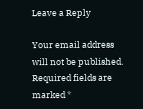Leave a Reply

Your email address will not be published. Required fields are marked *